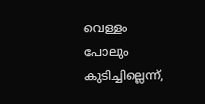വെള്ളം പോലും കുടിച്ചില്ലെന്ന്,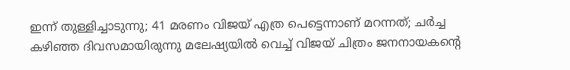ഇന്ന് തുള്ളിച്ചാടുന്നു; 41 മരണം വിജയ് എത്ര പെട്ടെന്നാണ് മറന്നത്; ചർച്ച
കഴിഞ്ഞ ദിവസമായിരുന്നു മലേഷ്യയിൽ വെച്ച് വിജയ് ചിത്രം ജനനായകന്റെ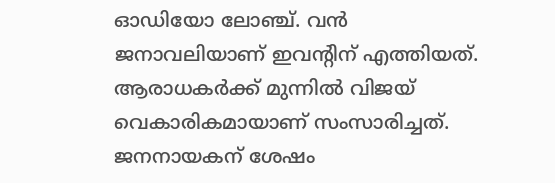ഓഡിയോ ലോഞ്ച്. വൻ ജനാവലിയാണ് ഇവന്റിന് എത്തിയത്. ആരാധകർക്ക് മുന്നിൽ വിജയ് വെകാരികമായാണ് സംസാരിച്ചത്. ജനനായകന് ശേഷം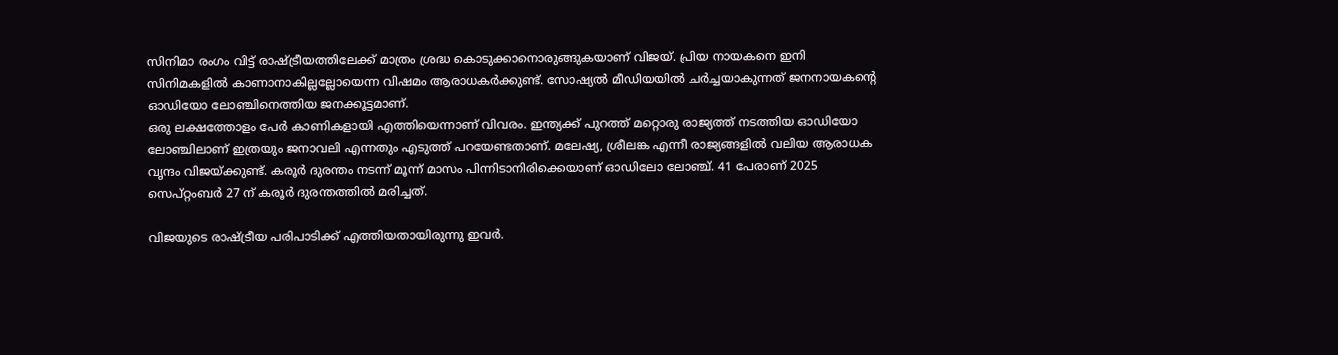സിനിമാ രംഗം വിട്ട് രാഷ്ട്രീയത്തിലേക്ക് മാത്രം ശ്രദ്ധ കൊടുക്കാനൊരുങ്ങുകയാണ് വിജയ്. പ്രിയ നായകനെ ഇനി സിനിമകളിൽ കാണാനാകില്ലല്ലോയെന്ന വിഷമം ആരാധകർക്കുണ്ട്. സോഷ്യൽ മീഡിയയിൽ ചർച്ചയാകുന്നത് ജനനായകന്റെ ഓഡിയോ ലോഞ്ചിനെത്തിയ ജനക്കൂട്ടമാണ്.
ഒരു ലക്ഷത്തോളം പേർ കാണികളായി എത്തിയെന്നാണ് വിവരം. ഇന്ത്യക്ക് പുറത്ത് മറ്റൊരു രാജ്യത്ത് നടത്തിയ ഓഡിയോ ലോഞ്ചിലാണ് ഇത്രയും ജനാവലി എന്നതും എടുത്ത് പറയേണ്ടതാണ്. മലേഷ്യ, ശ്രീലങ്ക എന്നീ രാജ്യങ്ങളിൽ വലിയ ആരാധക വൃന്ദം വിജയ്ക്കുണ്ട്. കരൂർ ദുരന്തം നടന്ന് മൂന്ന് മാസം പിന്നിടാനിരിക്കെയാണ് ഓഡിലോ ലോഞ്ച്. 41 പേരാണ് 2025 സെപ്റ്റംബർ 27 ന് കരൂർ ദുരന്തത്തിൽ മരിച്ചത്.

വിജയുടെ രാഷ്ട്രീയ പരിപാടിക്ക് എത്തിയതായിരുന്നു ഇവർ.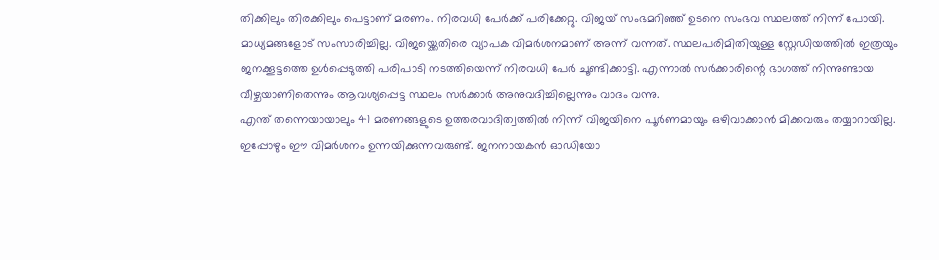തിക്കിലും തിരക്കിലും പെട്ടാണ് മരണം. നിരവധി പേർക്ക് പരിക്കേറ്റു. വിജയ് സംഭമറിഞ്ഞ് ഉടനെ സംഭവ സ്ഥലത്ത് നിന്ന് പോയി. മാധ്യമങ്ങളോട് സംസാരിച്ചില്ല. വിജയ്ക്കെതിരെ വ്യാപക വിമർശനമാണ് അന്ന് വന്നത്. സ്ഥലപരിമിതിയുള്ള സ്റ്റേഡിയത്തിൽ ഇത്രയും ജനക്കൂട്ടത്തെ ഉൾപ്പെടുത്തി പരിപാടി നടത്തിയെന്ന് നിരവധി പേർ ചൂണ്ടിക്കാട്ടി. എന്നാൽ സർക്കാരിന്റെ ഭാഗത്ത് നിന്നുണ്ടായ വീഴ്ചയാണിതെന്നും ആവശ്യപ്പെട്ട സ്ഥലം സർക്കാർ അനുവദിച്ചില്ലെന്നും വാദം വന്നു.
എന്ത് തന്നെയായാലും 41 മരണങ്ങളുടെ ഉത്തരവാദിത്വത്തിൽ നിന്ന് വിജയിനെ പൂർണമായും ഒഴിവാക്കാൻ മിക്കവരും തയ്യാറായില്ല. ഇപ്പോഴും ഈ വിമർശനം ഉന്നയിക്കുന്നവരുണ്ട്. ജനനായകൻ ഓഡിയോ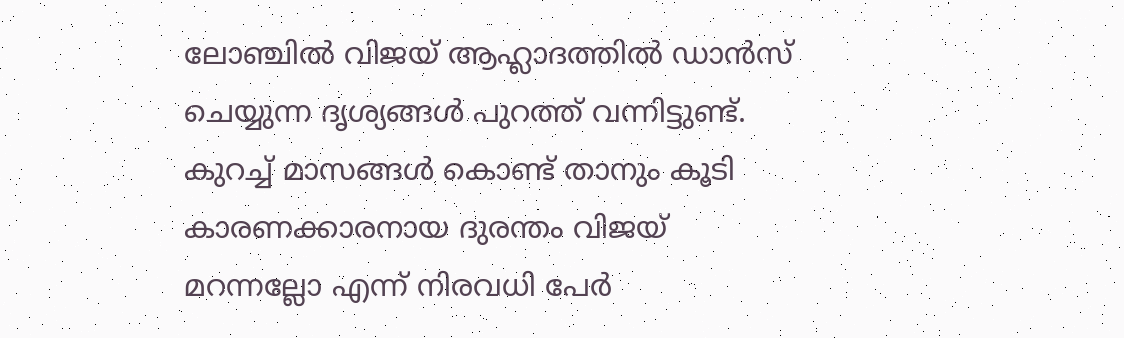ലോഞ്ചിൽ വിജയ് ആഹ്ലാദത്തിൽ ഡാൻസ് ചെയ്യുന്ന ദൃശ്യങ്ങൾ പുറത്ത് വന്നിട്ടുണ്ട്. കുറച്ച് മാസങ്ങൾ കൊണ്ട് താനും കൂടി കാരണക്കാരനായ ദുരന്തം വിജയ് മറന്നല്ലോ എന്ന് നിരവധി പേർ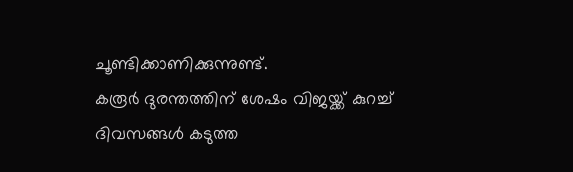ചൂണ്ടിക്കാണിക്കുന്നുണ്ട്.
കരൂർ ദുരന്തത്തിന് ശേഷം വിജയ്ക്ക് കുറച്ച് ദിവസങ്ങൾ കടുത്ത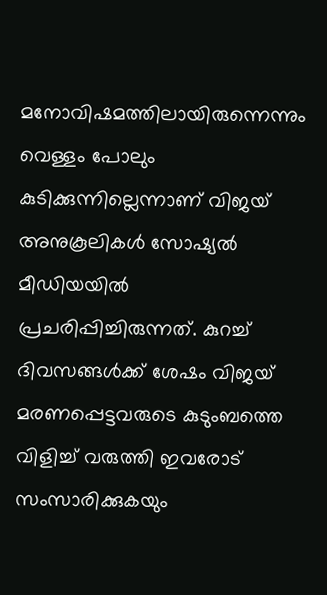മനോവിഷമത്തിലായിരുന്നെന്നും വെള്ളം പോലും കുടിക്കുന്നില്ലെന്നാണ് വിജയ് അനുകൂലികൾ സോഷ്യൽ മീഡിയയിൽ പ്രചരിപ്പിച്ചിരുന്നത്. കുറച്ച് ദിവസങ്ങൾക്ക് ശേഷം വിജയ് മരണപ്പെട്ടവരുടെ കുടുംബത്തെ വിളിച്ച് വരുത്തി ഇവരോട് സംസാരിക്കുകയും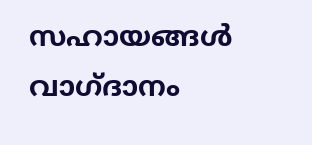സഹായങ്ങൾ വാഗ്ദാനം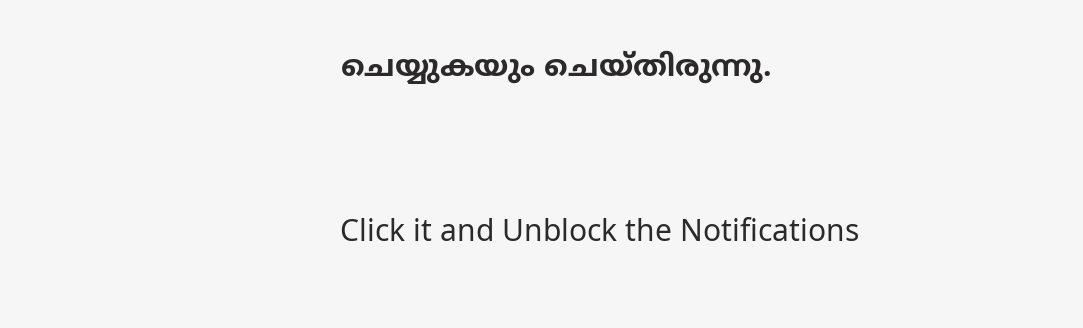ചെയ്യുകയും ചെയ്തിരുന്നു.


Click it and Unblock the Notifications